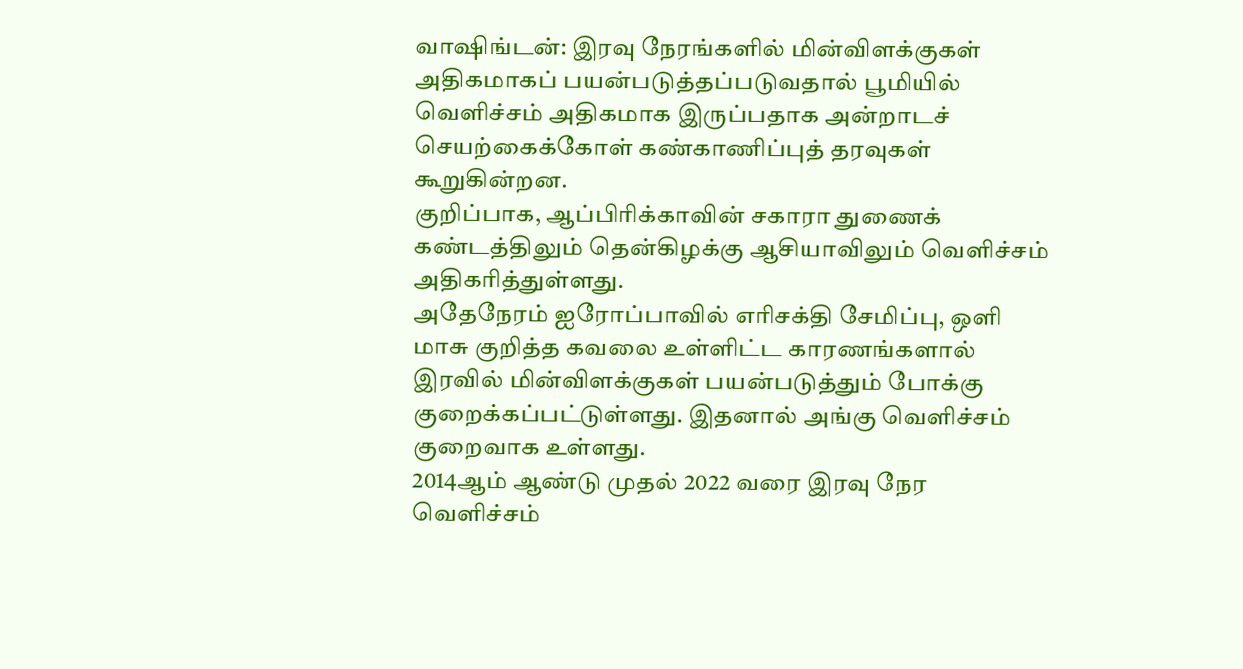வாஷிங்டன்: இரவு நேரங்களில் மின்விளக்குகள் அதிகமாகப் பயன்படுத்தப்படுவதால் பூமியில் வெளிச்சம் அதிகமாக இருப்பதாக அன்றாடச் செயற்கைக்கோள் கண்காணிப்புத் தரவுகள் கூறுகின்றன.
குறிப்பாக, ஆப்பிரிக்காவின் சகாரா துணைக் கண்டத்திலும் தென்கிழக்கு ஆசியாவிலும் வெளிச்சம் அதிகரித்துள்ளது.
அதேநேரம் ஐரோப்பாவில் எரிசக்தி சேமிப்பு, ஒளி மாசு குறித்த கவலை உள்ளிட்ட காரணங்களால் இரவில் மின்விளக்குகள் பயன்படுத்தும் போக்கு குறைக்கப்பட்டுள்ளது. இதனால் அங்கு வெளிச்சம் குறைவாக உள்ளது.
2014ஆம் ஆண்டு முதல் 2022 வரை இரவு நேர வெளிச்சம்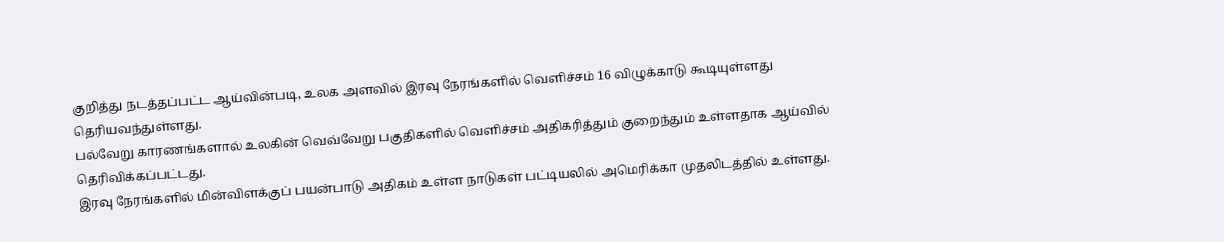குறித்து நடத்தப்பட்ட ஆய்வின்படி, உலக அளவில் இரவு நேரங்களில் வெளிச்சம் 16 விழுக்காடு கூடியுள்ளது தெரியவந்துள்ளது.
பல்வேறு காரணங்களால் உலகின் வெவ்வேறு பகுதிகளில் வெளிச்சம் அதிகரித்தும் குறைந்தும் உள்ளதாக ஆய்வில் தெரிவிக்கப்பட்டது.
இரவு நேரங்களில் மின்விளக்குப் பயன்பாடு அதிகம் உள்ள நாடுகள் பட்டியலில் அமெரிக்கா முதலிடத்தில் உள்ளது.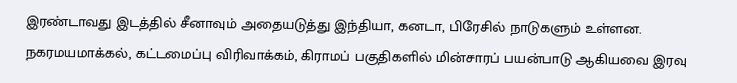இரண்டாவது இடத்தில் சீனாவும் அதையடுத்து இந்தியா, கனடா, பிரேசில் நாடுகளும் உள்ளன.
நகரமயமாக்கல், கட்டமைப்பு விரிவாக்கம், கிராமப் பகுதிகளில் மின்சாரப் பயன்பாடு ஆகியவை இரவு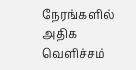நேரங்களில் அதிக வெளிச்சம்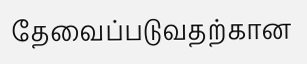தேவைப்படுவதற்கான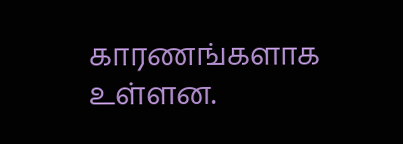காரணங்களாக உள்ளன.